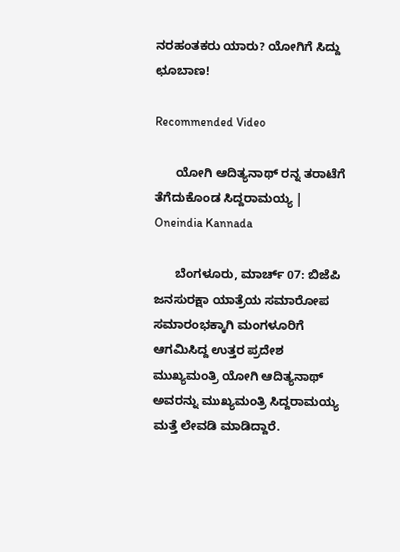ನರಹಂತಕರು ಯಾರು? ಯೋಗಿಗೆ ಸಿದ್ದು ಛೂಬಾಣ!

Recommended Video

      ಯೋಗಿ ಆದಿತ್ಯನಾಥ್ ರನ್ನ ತರಾಟೆಗೆ ತೆಗೆದುಕೊಂಡ ಸಿದ್ದರಾಮಯ್ಯ | Oneindia Kannada

      ಬೆಂಗಳೂರು, ಮಾರ್ಚ್ 07: ಬಿಜೆಪಿ ಜನಸುರಕ್ಷಾ ಯಾತ್ರೆಯ ಸಮಾರೋಪ ಸಮಾರಂಭಕ್ಕಾಗಿ ಮಂಗಳೂರಿಗೆ ಆಗಮಿಸಿದ್ದ ಉತ್ತರ ಪ್ರದೇಶ ಮುಖ್ಯಮಂತ್ರಿ ಯೋಗಿ ಆದಿತ್ಯನಾಥ್ ಅವರನ್ನು ಮುಖ್ಯಮಂತ್ರಿ ಸಿದ್ದರಾಮಯ್ಯ ಮತ್ತೆ ಲೇವಡಿ ಮಾಡಿದ್ದಾರೆ.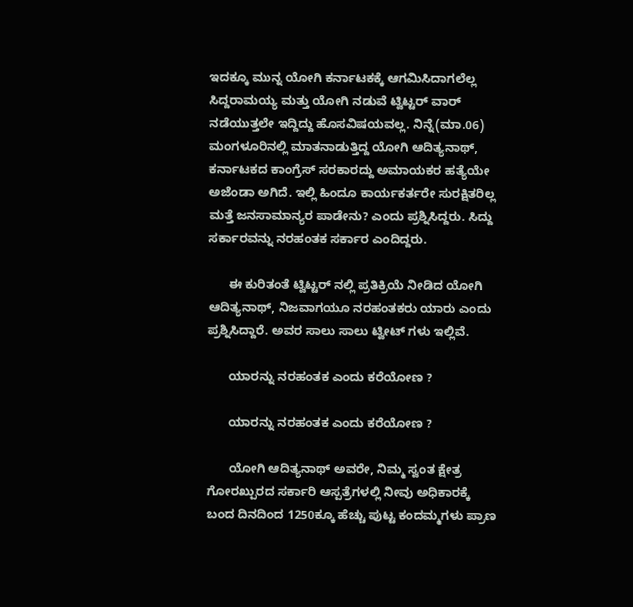ಇದಕ್ಕೂ ಮುನ್ನ ಯೋಗಿ ಕರ್ನಾಟಕಕ್ಕೆ ಆಗಮಿಸಿದಾಗಲೆಲ್ಲ ಸಿದ್ದರಾಮಯ್ಯ ಮತ್ತು ಯೋಗಿ ನಡುವೆ ಟ್ವಿಟ್ಟರ್ ವಾರ್ ನಡೆಯುತ್ತಲೇ ಇದ್ದಿದ್ದು ಹೊಸವಿಷಯವಲ್ಲ. ನಿನ್ನೆ(ಮಾ.06) ಮಂಗಳೂರಿನಲ್ಲಿ ಮಾತನಾಡುತ್ತಿದ್ದ ಯೋಗಿ ಆದಿತ್ಯನಾಥ್, ಕರ್ನಾಟಕದ ಕಾಂಗ್ರೆಸ್ ಸರಕಾರದ್ದು ಅಮಾಯಕರ ಹತ್ಯೆಯೇ ಅಜೆಂಡಾ ಅಗಿದೆ. ಇಲ್ಲಿ ಹಿಂದೂ ಕಾರ್ಯಕರ್ತರೇ ಸುರಕ್ಷಿತರಿಲ್ಲ ಮತ್ತೆ ಜನಸಾಮಾನ್ಯರ ಪಾಡೇನು? ಎಂದು ಪ್ರಶ್ನಿಸಿದ್ದರು. ಸಿದ್ದು ಸರ್ಕಾರವನ್ನು ನರಹಂತಕ ಸರ್ಕಾರ ಎಂದಿದ್ದರು.

      ಈ ಕುರಿತಂತೆ ಟ್ವಿಟ್ಟರ್ ನಲ್ಲಿ ಪ್ರತಿಕ್ರಿಯೆ ನೀಡಿದ ಯೋಗಿ ಆದಿತ್ಯನಾಥ್, ನಿಜವಾಗಯೂ ನರಹಂತಕರು ಯಾರು ಎಂದು ಪ್ರಶ್ನಿಸಿದ್ದಾರೆ. ಅವರ ಸಾಲು ಸಾಲು ಟ್ವೀಟ್ ಗಳು ಇಲ್ಲಿವೆ.

      ಯಾರನ್ನು ನರಹಂತಕ ಎಂದು ಕರೆಯೋಣ ?

      ಯಾರನ್ನು ನರಹಂತಕ ಎಂದು ಕರೆಯೋಣ ?

      ಯೋಗಿ ಆದಿತ್ಯನಾಥ್ ಅವರೇ, ನಿಮ್ಮ ಸ್ವಂತ ಕ್ಷೇತ್ರ ಗೋರಖ್ಪುರದ ಸರ್ಕಾರಿ ಆಸ್ಪತ್ರೆಗಳಲ್ಲಿ ನೀವು ಅಧಿಕಾರಕ್ಕೆ ಬಂದ ದಿನದಿಂದ 1250ಕ್ಕೂ ಹೆಚ್ಚು ಪುಟ್ಟ ಕಂದಮ್ಮಗಳು ಪ್ರಾಣ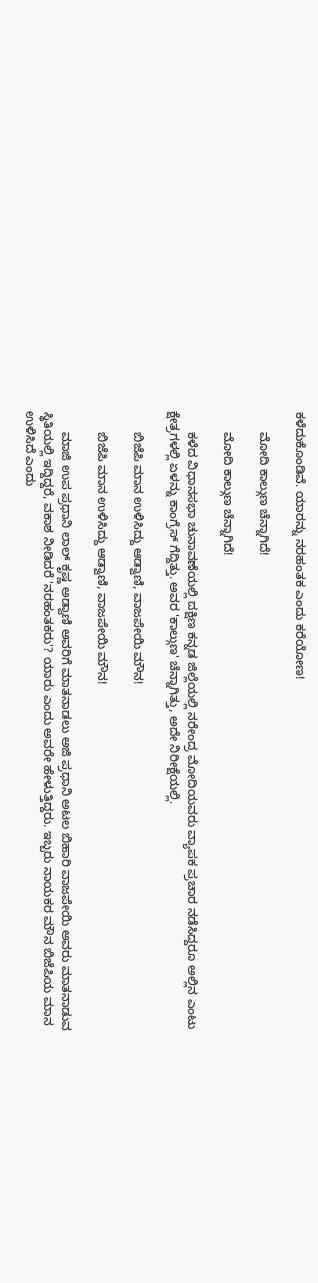ಕಳೆದುಕೊಂಡಿವೆ. ಯಾರನ್ನು ನರಹಂತಕ ಎಂದು ಕರೆಯೋಣ!

      ಮೋದಿ ಕಾಲ್ಗುಣ ಚೆನ್ನಾಗಿದೆ!

      ಮೋದಿ ಕಾಲ್ಗುಣ ಚೆನ್ನಾಗಿದೆ!

      ಕಳೆದ ವಿಧಾನಸಭಾ ಚುನಾವಣೆಯಲ್ಲಿ ದಕ್ಷಿಣ ಕನ್ನಡ ಜಿಲ್ಲೆಯಲ್ಲಿ ನರೇಂದ್ರ ಮೋದಿಯವರು ವ್ಯಾಪಕ ಪ್ರಚಾರ ನಡೆಸಿದ್ದರೂ ಅಲ್ಲಿನ ಎಂಟು ಕ್ಷೇತ್ರಗಳಲ್ಲಿ ಏಳನ್ನು ಕಾಂಗ್ರೆಸ್ ಗೆದ್ದಿತ್ತು. ಅವರ 'ಕಾಲ್ಗುಣ' ಚೆನ್ನಾಗಿತ್ತು, ಅದೇ ನಿರೀಕ್ಷೆಯಲ್ಲಿ.

      ಬಿಜೆಪಿ ಮಾನ ಉಳಿಸಿದ್ದು ಆಡ್ವಾಣಿ, ವಾಜಪೇಯಿ ಮೌನ!

      ಬಿಜೆಪಿ ಮಾನ ಉಳಿಸಿದ್ದು ಆಡ್ವಾಣಿ, ವಾಜಪೇಯಿ ಮೌನ!

      ಮಾಜಿ ಉಪ ಪ್ರಧಾನಿ ಲಾಲ್ ಕೃಷ್ಣ ಅಡ್ವಾಣಿ ಅವರಿಗೆ ಮಾತನಾಡಲು ಅಜಿ ಪ್ರಧಾನಿ ಅಟಲ ಬಿಹಾರಿ ವಾಜಪೇಯಿ ಅವರು ಮಾತನಾಡುವ ಸ್ಥಿತಿಯಲ್ಲಿ ಇದ್ದಿದ್ದರೆ, ವಕಾಶ ನೀಡಿದರೆ 'ನರಹಂತಕರು'? ಯಾರು ಎಂದು ಅವರೇ ಹೇಳುತ್ತಿದ್ದರು. ಇಬ್ಬರು ನಾಯಕರ ಮೌನ ಬಿಜೆಪಿಯ ಮಾನ ಉಳಿಸಿದೆ ಎಂದು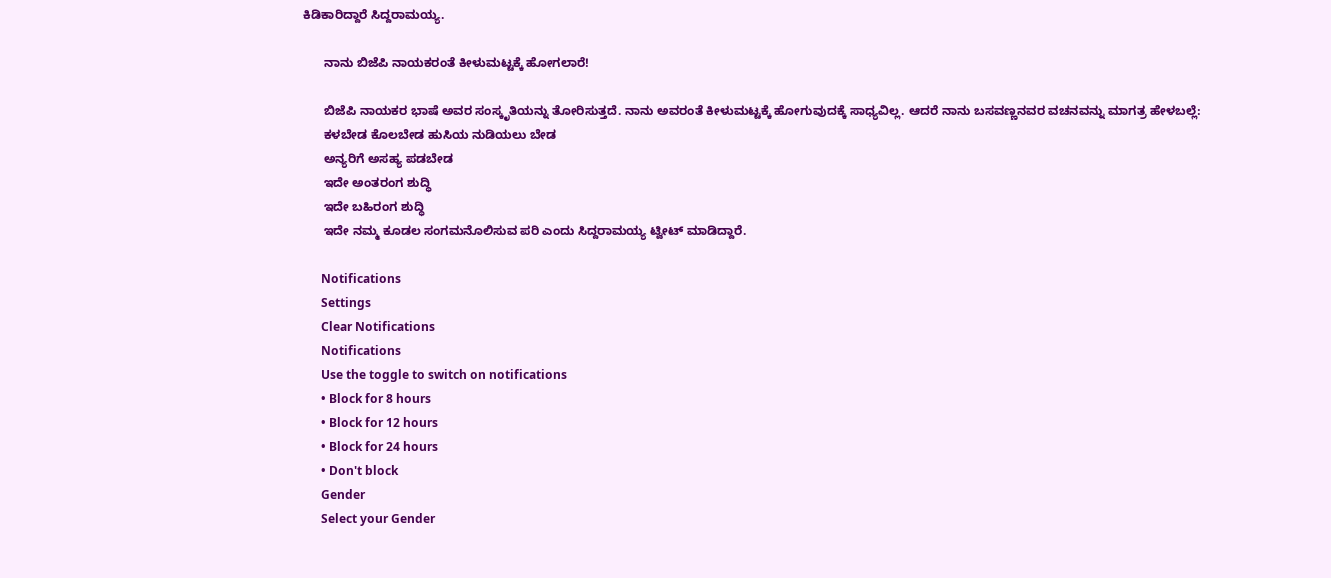ಕಿಡಿಕಾರಿದ್ದಾರೆ ಸಿದ್ದರಾಮಯ್ಯ.

      ನಾನು ಬಿಜೆಪಿ ನಾಯಕರಂತೆ ಕೀಳುಮಟ್ಟಕ್ಕೆ ಹೋಗಲಾರೆ!

      ಬಿಜೆಪಿ ನಾಯಕರ ಭಾಷೆ ಅವರ ಸಂಸ್ಕೃತಿಯನ್ನು ತೋರಿಸುತ್ತದೆ. ನಾನು ಅವರಂತೆ ಕೀಳುಮಟ್ಟಕ್ಕೆ ಹೋಗುವುದಕ್ಕೆ ಸಾಧ್ಯವಿಲ್ಲ. ಆದರೆ ನಾನು ಬಸವಣ್ಣನವರ ವಚನವನ್ನು ಮಾಗತ್ರ ಹೇಳಬಲ್ಲೆ:
      ಕಳ‌ಬೇಡ ಕೊಲಬೇಡ ಹುಸಿಯ ನುಡಿಯಲು ಬೇಡ
      ಅನ್ಯರಿಗೆ ಅಸಹ್ಯ ಪಡಬೇಡ
      ಇದೇ ಅಂತರಂಗ ಶುದ್ಧಿ
      ಇದೇ ಬಹಿರಂಗ ಶುದ್ಧಿ
      ಇದೇ ನಮ್ಮ ಕೂಡಲ ಸಂಗಮನೊಲಿಸುವ ಪರಿ ಎಂದು ಸಿದ್ದರಾಮಯ್ಯ ಟ್ವೀಟ್ ಮಾಡಿದ್ದಾರೆ.

      Notifications
      Settings
      Clear Notifications
      Notifications
      Use the toggle to switch on notifications
      • Block for 8 hours
      • Block for 12 hours
      • Block for 24 hours
      • Don't block
      Gender
      Select your Gender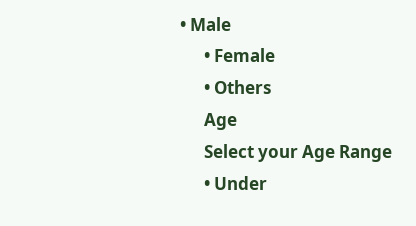• Male
      • Female
      • Others
      Age
      Select your Age Range
      • Under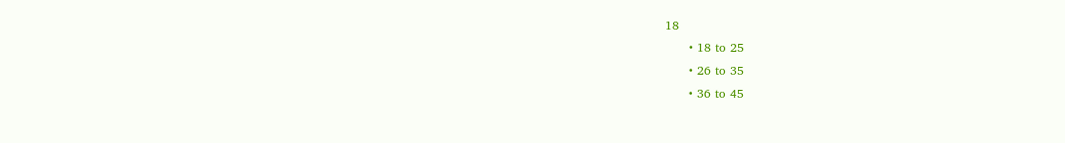18
      • 18 to 25
      • 26 to 35
      • 36 to 45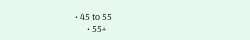• 45 to 55
      • 55+